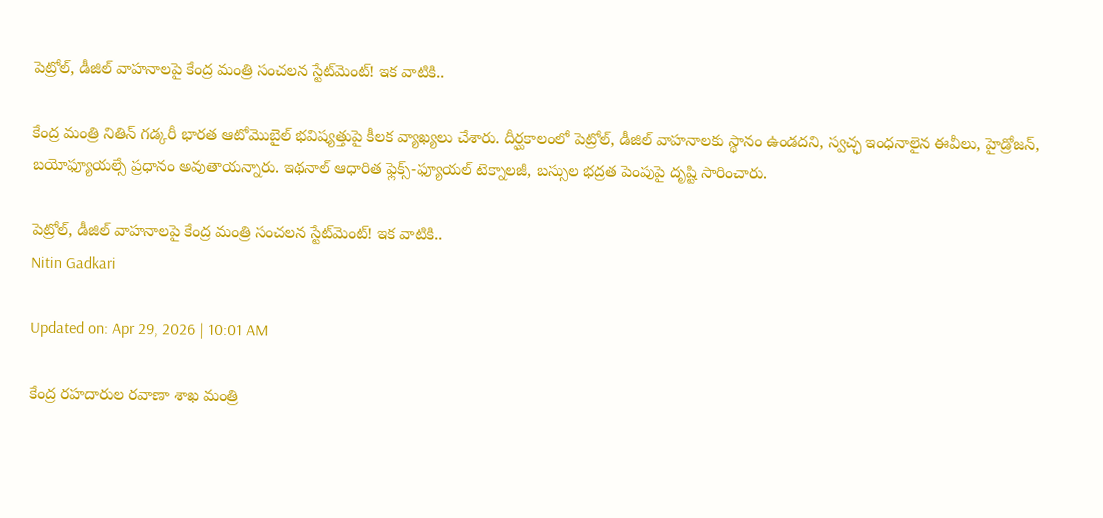పెట్రోల్‌, డీజిల్‌ వాహనాలపై కేంద్ర మంత్రి సంచలన స్టేట్‌మెంట్‌! ఇక వాటికి..

కేంద్ర మంత్రి నితిన్ గడ్కరీ భారత ఆటోమొబైల్ భవిష్యత్తుపై కీలక వ్యాఖ్యలు చేశారు. దీర్ఘకాలంలో పెట్రోల్, డీజిల్ వాహనాలకు స్థానం ఉండదని, స్వచ్ఛ ఇంధనాలైన ఈవీలు, హైడ్రోజన్, బయోఫ్యూయల్సే ప్రధానం అవుతాయన్నారు. ఇథనాల్ ఆధారిత ఫ్లెక్స్-ఫ్యూయల్ టెక్నాలజీ, బస్సుల భద్రత పెంపుపై దృష్టి సారించారు.

పెట్రోల్‌, డీజిల్‌ వాహనాలపై కేంద్ర మంత్రి సంచలన స్టేట్‌మెంట్‌! ఇక వాటికి..
Nitin Gadkari

Updated on: Apr 29, 2026 | 10:01 AM

కేంద్ర రహదారుల రవాణా శాఖ మంత్రి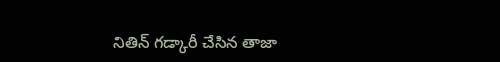నితిన్‌ గడ్కారీ చేసిన తాజా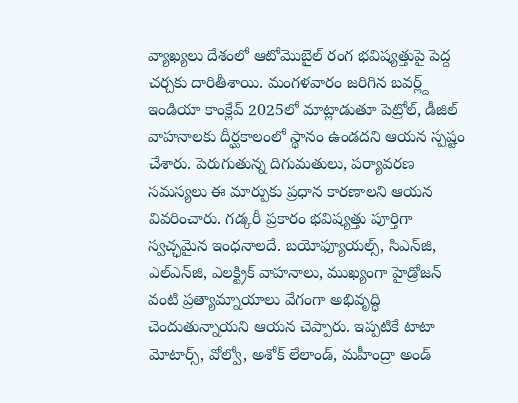వ్యాఖ్యలు దేశంలో ఆటోమొబైల్ రంగ భవిష్యత్తుపై పెద్ద చర్చకు దారితీశాయి. మంగళవారం జరిగిన బవర్ల్ద్ ఇండియా కాంక్లేవ్ 2025లో మాట్లాడుతూ పెట్రోల్, డీజిల్ వాహనాలకు దీర్ఘకాలంలో స్థానం ఉండదని ఆయన స్పష్టం చేశారు. పెరుగుతున్న దిగుమతులు, పర్యావరణ సమస్యలు ఈ మార్పుకు ప్రధాన కారణాలని ఆయన వివరించారు. గడ్కరీ ప్రకారం భవిష్యత్తు పూర్తిగా స్వచ్ఛమైన ఇంధనాలదే. బయోఫ్యూయల్స్, సిఎన్‌జి, ఎల్‌ఎన్‌జి, ఎలక్ట్రిక్ వాహనాలు, ముఖ్యంగా హైడ్రోజన్ వంటి ప్రత్యామ్నాయాలు వేగంగా అభివృద్ధి చెందుతున్నాయని ఆయన చెప్పారు. ఇప్పటికే టాటా మోటార్స్, వోల్వో, అశోక్ లేలాండ్, మహీంద్రా అండ్‌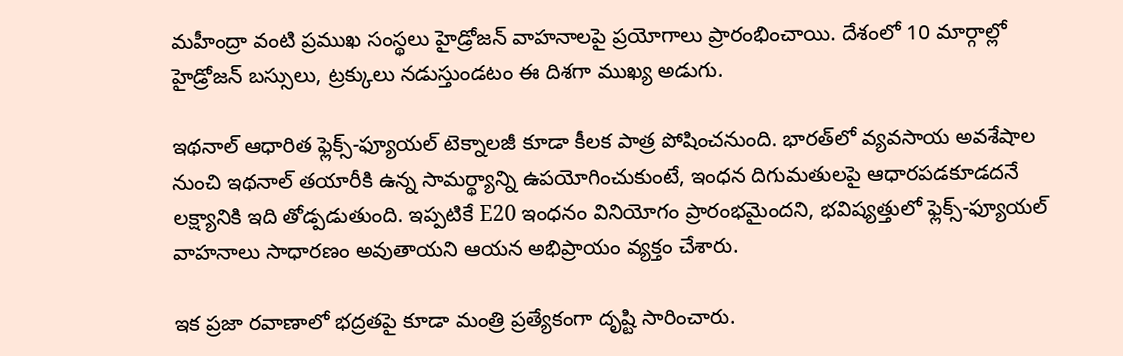మహీంద్రా వంటి ప్రముఖ సంస్థలు హైడ్రోజన్ వాహనాలపై ప్రయోగాలు ప్రారంభించాయి. దేశంలో 10 మార్గాల్లో హైడ్రోజన్ బస్సులు, ట్రక్కులు నడుస్తుండటం ఈ దిశగా ముఖ్య అడుగు.

ఇథనాల్ ఆధారిత ఫ్లెక్స్-ఫ్యూయల్ టెక్నాలజీ కూడా కీలక పాత్ర పోషించనుంది. భారత్‌లో వ్యవసాయ అవశేషాల నుంచి ఇథనాల్ తయారీకి ఉన్న సామర్థ్యాన్ని ఉపయోగించుకుంటే, ఇంధన దిగుమతులపై ఆధారపడకూడదనే లక్ష్యానికి ఇది తోడ్పడుతుంది. ఇప్పటికే E20 ఇంధనం వినియోగం ప్రారంభమైందని, భవిష్యత్తులో ఫ్లెక్స్-ఫ్యూయల్ వాహనాలు సాధారణం అవుతాయని ఆయన అభిప్రాయం వ్యక్తం చేశారు.

ఇక ప్రజా రవాణాలో భద్రతపై కూడా మంత్రి ప్రత్యేకంగా దృష్టి సారించారు.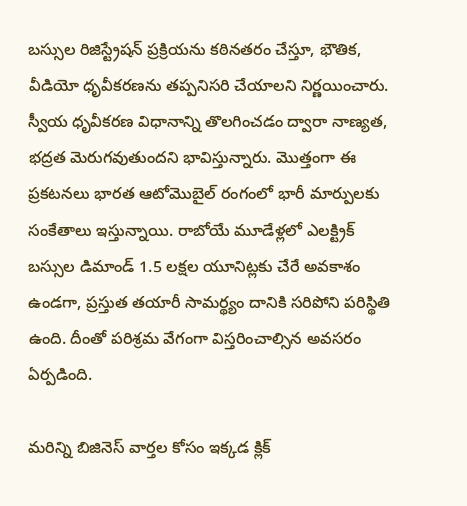బస్సుల రిజిస్ట్రేషన్ ప్రక్రియను కఠినతరం చేస్తూ, భౌతిక, వీడియో ధృవీకరణను తప్పనిసరి చేయాలని నిర్ణయించారు. స్వీయ ధృవీకరణ విధానాన్ని తొలగించడం ద్వారా నాణ్యత, భద్రత మెరుగవుతుందని భావిస్తున్నారు. మొత్తంగా ఈ ప్రకటనలు భారత ఆటోమొబైల్ రంగంలో భారీ మార్పులకు సంకేతాలు ఇస్తున్నాయి. రాబోయే మూడేళ్లలో ఎలక్ట్రిక్ బస్సుల డిమాండ్ 1.5 లక్షల యూనిట్లకు చేరే అవకాశం ఉండగా, ప్రస్తుత తయారీ సామర్థ్యం దానికి సరిపోని పరిస్థితి ఉంది. దీంతో పరిశ్రమ వేగంగా విస్తరించాల్సిన అవసరం ఏర్పడింది.

మరిన్ని బిజినెస్‌ వార్తల కోసం ఇక్కడ క్లిక్‌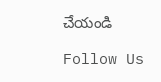చేయండి

Follow Us